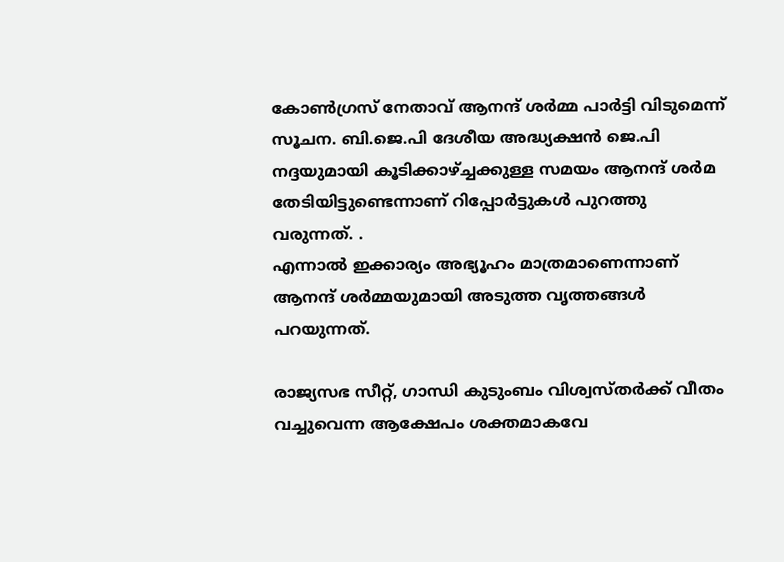കോണ്‍ഗ്രസ് നേതാവ് ആനന്ദ് ശര്‍മ്മ പാര്‍ട്ടി വിടുമെന്ന് സൂചന. ബി.ജെ.പി ദേശീയ അദ്ധ്യക്ഷന്‍ ജെ.പി നദ്ദയുമായി കൂടിക്കാഴ്ച്ചക്കുള്ള സമയം ആനന്ദ് ശര്‍മ തേടിയിട്ടുണ്ടെന്നാണ് റിപ്പോര്‍ട്ടുകള്‍ പുറത്തു വരുന്നത്. .
എന്നാല്‍ ഇക്കാര്യം അഭ്യൂഹം മാത്രമാണെന്നാണ് ആനന്ദ് ശര്‍മ്മയുമായി അടുത്ത വൃത്തങ്ങള്‍ പറയുന്നത്.

രാജ്യസഭ സീറ്റ്, ഗാന്ധി കുടുംബം വിശ്വസ്തര്‍ക്ക് വീതം വച്ചുവെന്ന ആക്ഷേപം ശക്തമാകവേ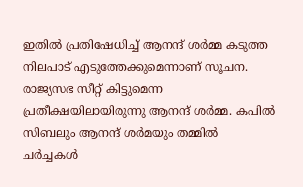ഇതില്‍ പ്രതിഷേധിച്ച് ആനന്ദ് ശര്‍മ്മ കടുത്ത നിലപാട് എടുത്തേക്കുമെന്നാണ് സൂചന. രാജ്യസഭ സീറ്റ് കിട്ടുമെന്ന പ്രതീക്ഷയിലായിരുന്നു ആനന്ദ് ശര്‍മ്മ. കപില്‍ സിബലും ആനന്ദ് ശര്‍മയും തമ്മില്‍ ചര്‍ച്ചകള്‍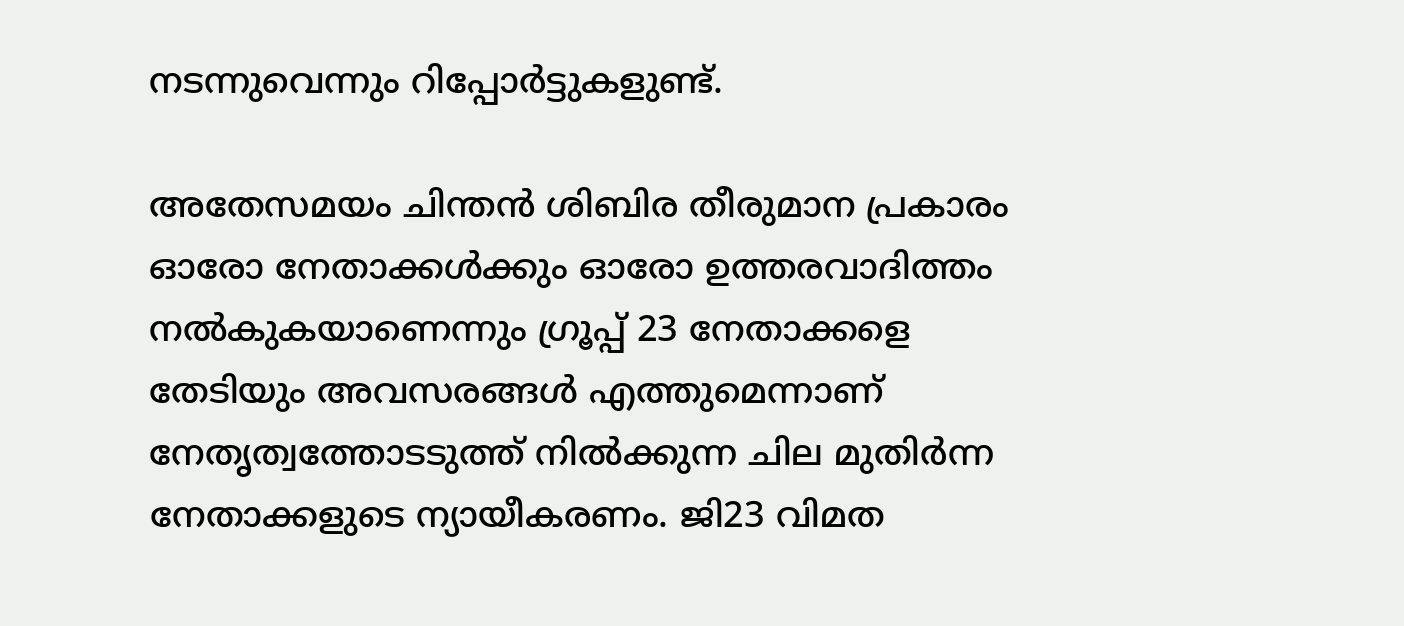നടന്നുവെന്നും റിപ്പോര്‍ട്ടുകളുണ്ട്.

അതേസമയം ചിന്തന്‍ ശിബിര തീരുമാന പ്രകാരം ഓരോ നേതാക്കള്‍ക്കും ഓരോ ഉത്തരവാദിത്തം നല്‍കുകയാണെന്നും ഗ്രൂപ്പ് 23 നേതാക്കളെ തേടിയും അവസരങ്ങള്‍ എത്തുമെന്നാണ് നേതൃത്വത്തോടടുത്ത് നില്‍ക്കുന്ന ചില മുതിര്‍ന്ന നേതാക്കളുടെ ന്യായീകരണം. ജി23 വിമത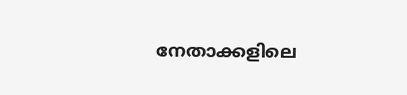നേതാക്കളിലെ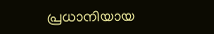പ്രധാനിയായ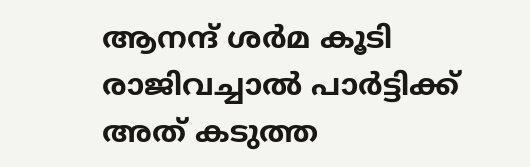ആനന്ദ് ശര്‍മ കൂടി രാജിവച്ചാല്‍ പാര്‍ട്ടിക്ക് അത് കടുത്ത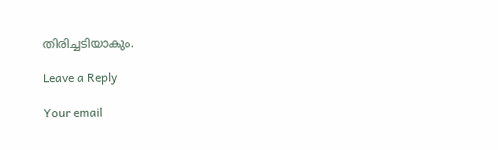തിരിച്ചടിയാകും.

Leave a Reply

Your email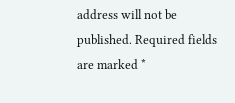address will not be published. Required fields are marked *